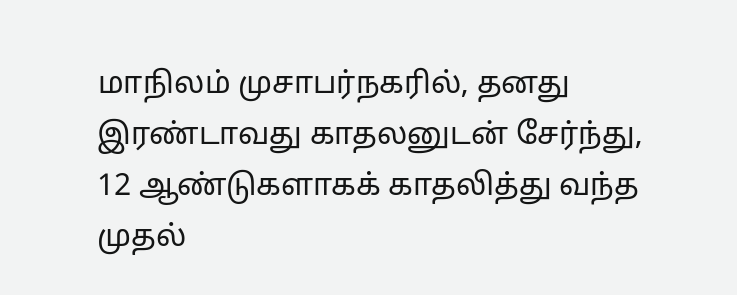மாநிலம் முசாபர்நகரில், தனது இரண்டாவது காதலனுடன் சேர்ந்து, 12 ஆண்டுகளாகக் காதலித்து வந்த முதல்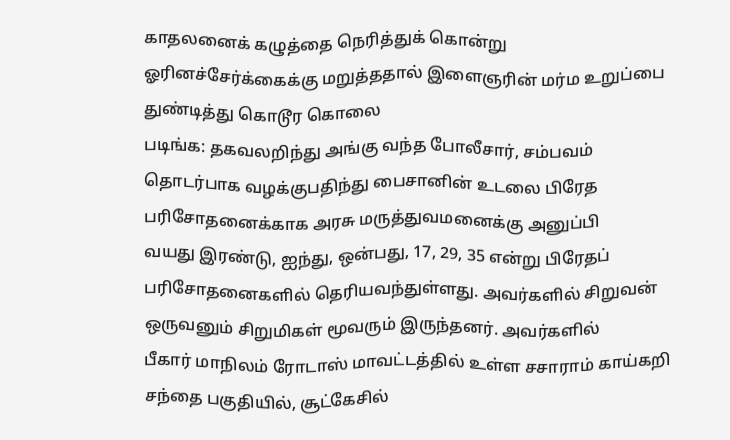காதலனைக் கழுத்தை நெரித்துக் கொன்று
ஓரினச்சேர்க்கைக்கு மறுத்ததால் இளைஞரின் மர்ம உறுப்பை துண்டித்து கொடூர கொலை
படிங்க: தகவலறிந்து அங்கு வந்த போலீசார், சம்பவம் தொடர்பாக வழக்குபதிந்து பைசானின் உடலை பிரேத பரிசோதனைக்காக அரசு மருத்துவமனைக்கு அனுப்பி
வயது இரண்டு, ஐந்து, ஒன்பது, 17, 29, 35 என்று பிரேதப் பரிசோதனைகளில் தெரியவந்துள்ளது. அவர்களில் சிறுவன் ஒருவனும் சிறுமிகள் மூவரும் இருந்தனர். அவர்களில்
பீகார் மாநிலம் ரோடாஸ் மாவட்டத்தில் உள்ள சசாராம் காய்கறி சந்தை பகுதியில், சூட்கேசில்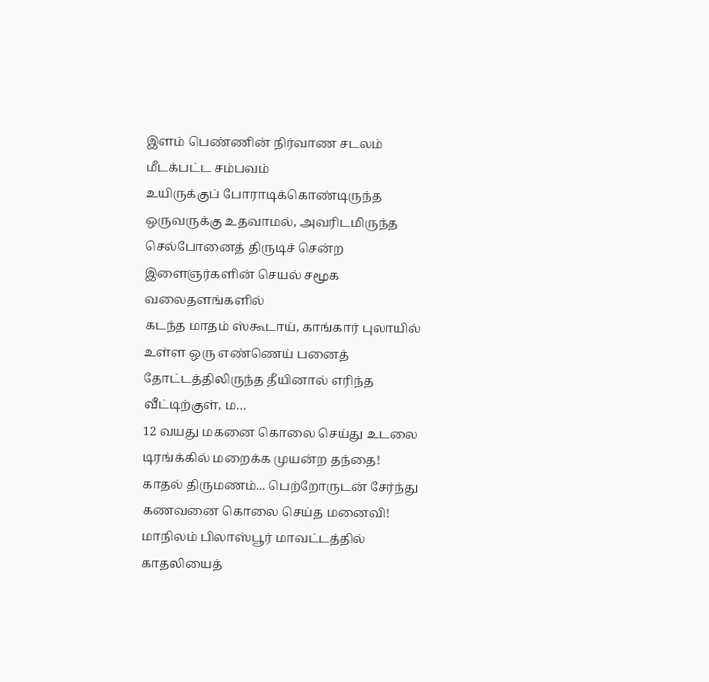இளம் பெண்ணின் நிர்வாண சடலம் மீடக்பட்ட சம்பவம்
உயிருக்குப் போராடிக்கொண்டிருந்த ஒருவருக்கு உதவாமல், அவரிடமிருந்த செல்போனைத் திருடிச் சென்ற இளைஞர்களின் செயல் சமூக வலைதளங்களில்
கடந்த மாதம் ஸ்கூடாய், காங்கார் புலாயில் உள்ள ஒரு எண்ணெய் பனைத் தோட்டத்திலிருந்த தீயினால் எரிந்த வீட்டிற்குள், ம…
12 வயது மகனை கொலை செய்து உடலை டிரங்க்கில் மறைக்க முயன்ற தந்தை!
காதல் திருமணம்... பெற்றோருடன் சேர்ந்து கணவனை கொலை செய்த மனைவி!
மாநிலம் பிலாஸ்பூர் மாவட்டத்தில் காதலியைத்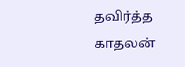தவிர்த்த காதலன்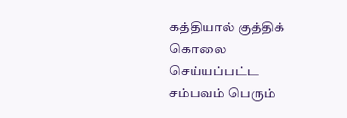கத்தியால் குத்திக் கொலை செய்யப்பட்ட சம்பவம் பெரும்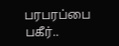பரபரப்பை
பகீர்..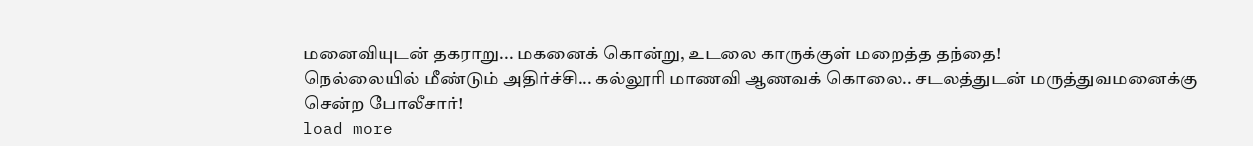மனைவியுடன் தகராறு... மகனைக் கொன்று, உடலை காருக்குள் மறைத்த தந்தை!
நெல்லையில் மீண்டும் அதிர்ச்சி... கல்லூரி மாணவி ஆணவக் கொலை.. சடலத்துடன் மருத்துவமனைக்கு சென்ற போலீசார்!
load more